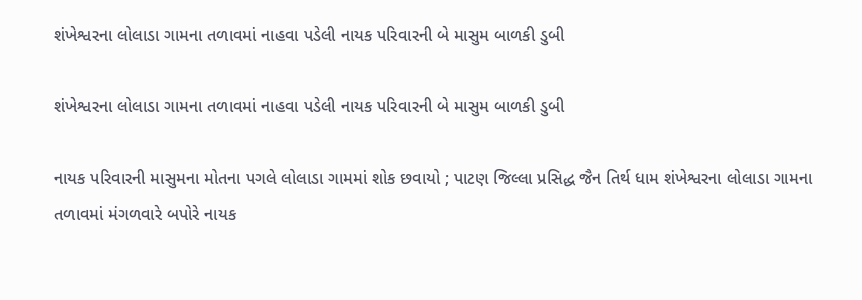શંખેશ્વરના લોલાડા ગામના તળાવમાં નાહવા પડેલી નાયક પરિવારની બે માસુમ બાળકી ડુબી

શંખેશ્વરના લોલાડા ગામના તળાવમાં નાહવા પડેલી નાયક પરિવારની બે માસુમ બાળકી ડુબી

નાયક પરિવારની માસુમના મોતના પગલે લોલાડા ગામમાં શોક છવાયો ; પાટણ જિલ્લા પ્રસિદ્ધ જૈન તિર્થ ધામ શંખેશ્વરના લોલાડા ગામના તળાવમાં મંગળવારે બપોરે નાયક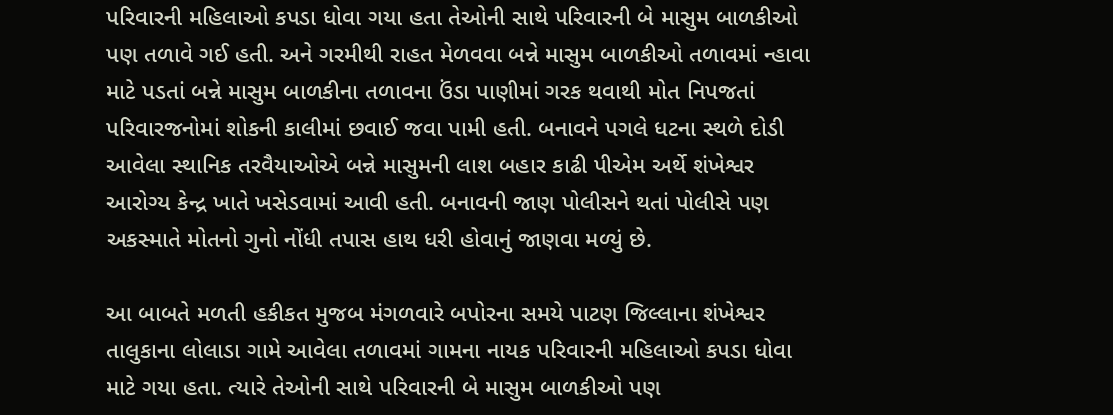પરિવારની મહિલાઓ કપડા ધોવા ગયા હતા તેઓની સાથે પરિવારની બે માસુમ બાળકીઓ પણ તળાવે ગઈ હતી. અને ગરમીથી રાહત મેળવવા બન્ને માસુમ બાળકીઓ તળાવમાં ન્હાવા માટે પડતાં બન્ને માસુમ બાળકીના તળાવના ઉંડા પાણીમાં ગરક થવાથી મોત નિપજતાં પરિવારજનોમાં શોકની કાલીમાં છવાઈ જવા પામી હતી. બનાવને પગલે ધટના સ્થળે દોડી આવેલા સ્થાનિક તરવૈયાઓએ બન્ને માસુમની લાશ બહાર કાઢી પીએમ અર્થે શંખેશ્વર આરોગ્ય કેન્દ્ર ખાતે ખસેડવામાં આવી હતી. બનાવની જાણ પોલીસને થતાં પોલીસે પણ અકસ્માતે મોતનો ગુનો નોંધી તપાસ હાથ ધરી હોવાનું જાણવા મળ્યું છે.

આ બાબતે મળતી હકીકત મુજબ મંગળવારે બપોરના સમયે પાટણ જિલ્લાના શંખેશ્વર તાલુકાના લોલાડા ગામે આવેલા તળાવમાં ગામના નાયક પરિવારની મહિલાઓ કપડા ધોવા માટે ગયા હતા. ત્યારે તેઓની સાથે પરિવારની બે માસુમ બાળકીઓ પણ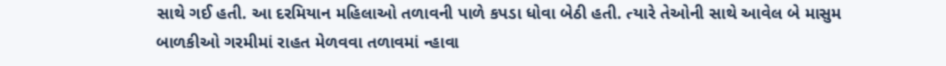સાથે ગઈ હતી. આ દરમિયાન મહિલાઓ તળાવની પાળે કપડા ધોવા બેઠી હતી. ત્યારે તેઓની સાથે આવેલ બે માસુમ બાળકીઓ ગરમીમાં રાહત મેળવવા તળાવમાં ન્હાવા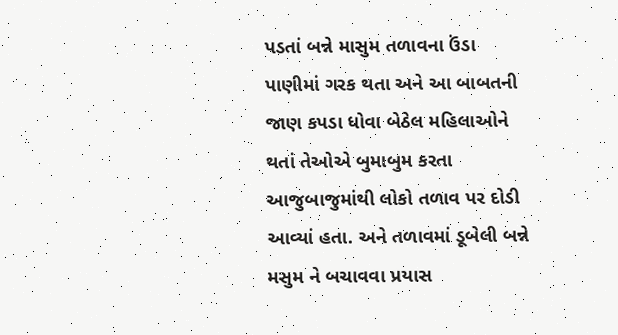પડતાં બન્ને માસુમ તળાવના ઉંડા પાણીમાં ગરક થતા અને આ બાબતની જાણ કપડા ધોવા બેઠેલ મહિલાઓને થતાં તેઓએ બુમાબુમ કરતા આજુબાજુમાંથી લોકો તળાવ પર દોડી આવ્યાં હતા. અને તળાવમાં ડૂબેલી બન્ને મસુમ ને બચાવવા પ્રયાસ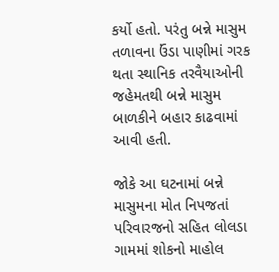કર્યો હતો. પરંતુ બન્ને માસુમ તળાવના ઉંડા પાણીમાં ગરક થતા સ્થાનિક તરવૈયાઓની જહેમતથી બન્ને માસુમ બાળકીને બહાર કાઢવામાં આવી હતી.

જોકે આ ઘટનામાં બન્ને માસુમના મોત નિપજતાં પરિવારજનો સહિત લોલડા ગામમાં શોકનો માહોલ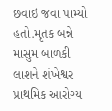છવાઇ જવા પામ્યો હતો.મૃતક બન્ને માસુમ બાળકી લાશને શંખેશ્વર પ્રાથમિક આરોગ્ય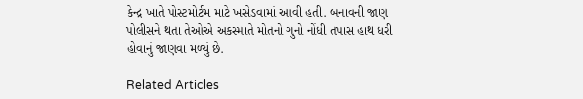કેન્દ્ર ખાતે પોસ્ટમોર્ટમ માટે ખસેડવામાં આવી હતી. બનાવની જાણ પોલીસને થતા તેઓએ અકસ્માતે મોતનો ગુનો નોંધી તપાસ હાથ ધરી હોવાનું જાણવા મળ્યું છે.

Related Articles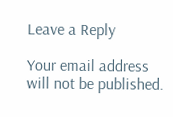Leave a Reply

Your email address will not be published.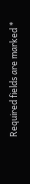Required fields are marked *